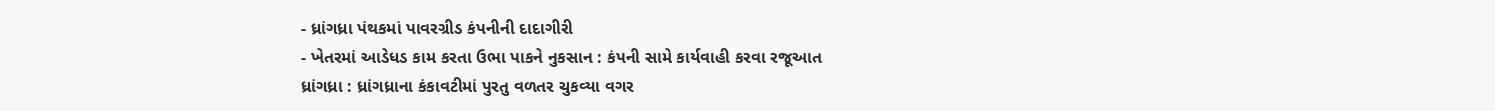- ધ્રાંગધ્રા પંથકમાં પાવરગ્રીડ કંપનીની દાદાગીરી
- ખેતરમાં આડેધડ કામ કરતા ઉભા પાકને નુકસાન : કંપની સામે કાર્યવાહી કરવા રજૂઆત
ધ્રાંગધ્રા : ધ્રાંગધ્રાના કંકાવટીમાં પુરતુ વળતર ચુકવ્યા વગર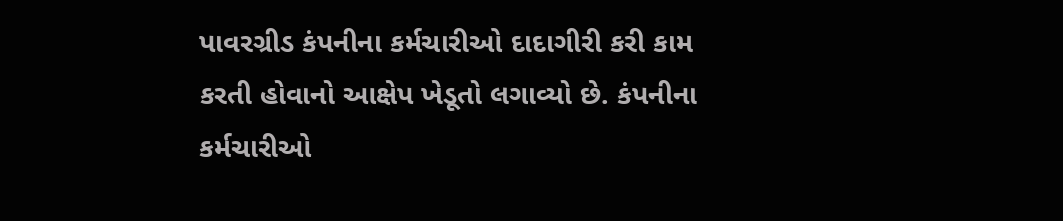પાવરગ્રીડ કંપનીના કર્મચારીઓ દાદાગીરી કરી કામ કરતી હોવાનો આક્ષેપ ખેડૂતો લગાવ્યો છે. કંપનીના કર્મચારીઓ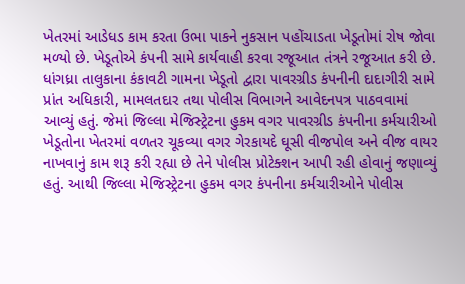ખેતરમાં આડેધડ કામ કરતા ઉભા પાકને નુકસાન પહોંચાડતા ખેડૂતોમાં રોષ જોવા મળ્યો છે. ખેડૂતોએ કંપની સામે કાર્યવાહી કરવા રજૂઆત તંત્રને રજૂઆત કરી છે.
ધાંગધ્રા તાલુકાના કંકાવટી ગામના ખેડૂતો દ્વારા પાવરગ્રીડ કંપનીની દાદાગીરી સામે પ્રાંત અધિકારી, મામલતદાર તથા પોલીસ વિભાગને આવેદનપત્ર પાઠવવામાં આવ્યું હતું. જેમાં જિલ્લા મેજિસ્ટ્રેટના હુકમ વગર પાવરગ્રીડ કંપનીના કર્મચારીઓ ખેડૂતોના ખેતરમાં વળતર ચૂકવ્યા વગર ગેરકાયદે ઘૂસી વીજપોલ અને વીજ વાયર નાખવાનું કામ શરૂ કરી રહ્યા છે તેને પોલીસ પ્રોટેક્શન આપી રહી હોવાનું જણાવ્યું હતું. આથી જિલ્લા મેજિસ્ટ્રેટના હુકમ વગર કંપનીના કર્મચારીઓને પોલીસ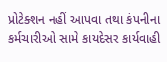પ્રોટેક્શન નહીં આપવા તથા કંપનીના કર્મચારીઓ સામે કાયદેસર કાર્યવાહી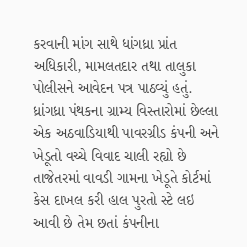કરવાની માંગ સાથે ધાંગધ્રા પ્રાંત અધિકારી, મામલતદાર તથા તાલુકા પોલીસને આવેદન પત્ર પાઠવ્યું હતું.
ધ્રાંગધ્રા પંથકના ગ્રામ્ય વિસ્તારોમાં છેલ્લા એક અઠવાડિયાથી પાવરગ્રીડ કંપની અને ખેડૂતો વચ્ચે વિવાદ ચાલી રહ્યો છે તાજેતરમાં વાવડી ગામના ખેડૂતે કોર્ટમાં કેસ દાખલ કરી હાલ પુરતો સ્ટે લઇ આવી છે તેમ છતાં કંપનીના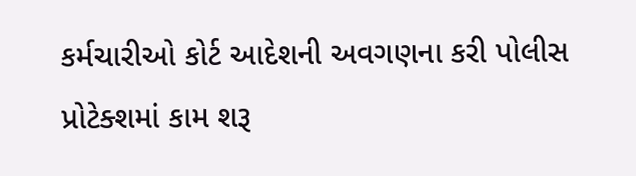કર્મચારીઓ કોર્ટ આદેશની અવગણના કરી પોલીસ પ્રોટેક્શમાં કામ શરૂ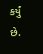કર્યું છે.